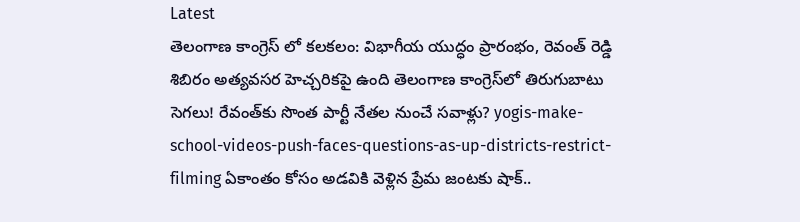Latest
తెలంగాణ కాంగ్రెస్ లో కలకలం: విభాగీయ యుద్ధం ప్రారంభం, రెవంత్ రెడ్డి శిబిరం అత్యవసర హెచ్చరికపై ఉంది తెలంగాణ కాంగ్రెస్‌లో తిరుగుబాటు సెగలు! రేవంత్‌కు సొంత పార్టీ నేతల నుంచే సవాళ్లు? yogis-make-school-videos-push-faces-questions-as-up-districts-restrict-filming ఏకాంతం కోసం అడవికి వెళ్లిన ప్రేమ జంటకు షాక్..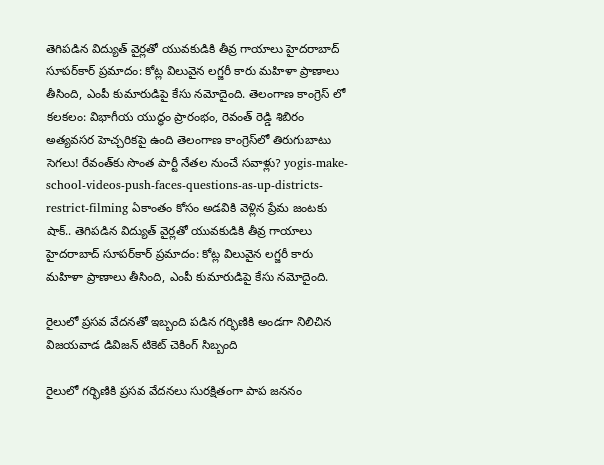తెగిపడిన విద్యుత్ వైర్లతో యువకుడికి తీవ్ర గాయాలు హైదరాబాద్ సూపర్‌కార్ ప్రమాదం: కోట్ల విలువైన లగ్జరీ కారు మహిళా ప్రాణాలు తీసింది, ఎంపీ కుమారుడిపై కేసు నమోదైంది. తెలంగాణ కాంగ్రెస్ లో కలకలం: విభాగీయ యుద్ధం ప్రారంభం, రెవంత్ రెడ్డి శిబిరం అత్యవసర హెచ్చరికపై ఉంది తెలంగాణ కాంగ్రెస్‌లో తిరుగుబాటు సెగలు! రేవంత్‌కు సొంత పార్టీ నేతల నుంచే సవాళ్లు? yogis-make-school-videos-push-faces-questions-as-up-districts-restrict-filming ఏకాంతం కోసం అడవికి వెళ్లిన ప్రేమ జంటకు షాక్.. తెగిపడిన విద్యుత్ వైర్లతో యువకుడికి తీవ్ర గాయాలు హైదరాబాద్ సూపర్‌కార్ ప్రమాదం: కోట్ల విలువైన లగ్జరీ కారు మహిళా ప్రాణాలు తీసింది, ఎంపీ కుమారుడిపై కేసు నమోదైంది.

రైలులో ప్రసవ వేదనతో ఇబ్బంది పడిన గర్భిణికి అండగా నిలిచిన విజయవాడ డివిజన్ టికెట్ చెకింగ్ సిబ్బంది

రైలులో గర్భిణికి ప్రసవ వేదనలు సురక్షితంగా పాప జననం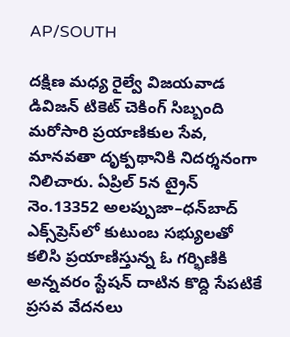AP/SOUTH

దక్షిణ మధ్య రైల్వే విజయవాడ డివిజన్ టికెట్ చెకింగ్ సిబ్బంది మరోసారి ప్రయాణికుల సేవ, మానవతా దృక్పథానికి నిదర్శనంగా నిలిచారు. ఏప్రిల్ 5న ట్రైన్ నెం.13352 అలప్పుజా–ధన్‌బాద్ ఎక్స్‌ప్రెస్‌లో కుటుంబ సభ్యులతో కలిసి ప్రయాణిస్తున్న ఓ గర్భిణికి అన్నవరం స్టేషన్ దాటిన కొద్ది సేపటికే ప్రసవ వేదనలు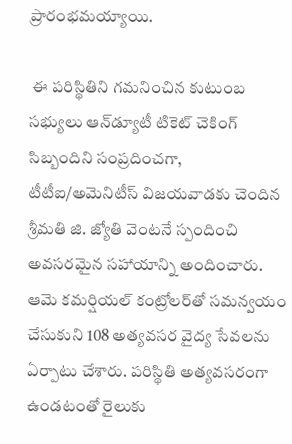ప్రారంభమయ్యాయి.

 ఈ పరిస్థితిని గమనించిన కుటుంబ సభ్యులు ఆన్‌డ్యూటీ టికెట్ చెకింగ్ సిబ్బందిని సంప్రదించగా, టీటీఐ/అమెనిటీస్ విజయవాడకు చెందిన శ్రీమతి జి. జ్యోతి వెంటనే స్పందించి అవసరమైన సహాయాన్ని అందించారు. ఆమె కమర్షియల్ కంట్రోలర్‌తో సమన్వయం చేసుకుని 108 అత్యవసర వైద్య సేవలను ఏర్పాటు చేశారు. పరిస్థితి అత్యవసరంగా ఉండటంతో రైలుకు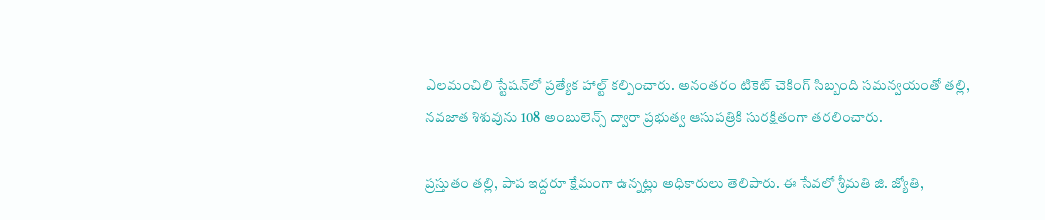ఎలమంచిలి స్టేషన్‌లో ప్రత్యేక హాల్ట్ కల్పించారు. అనంతరం టికెట్ చెకింగ్ సిబ్బంది సమన్వయంతో తల్లి, నవజాత శిశువును 108 అంబులెన్స్ ద్వారా ప్రభుత్వ ఆసుపత్రికి సురక్షితంగా తరలించారు.

ప్రస్తుతం తల్లి, పాప ఇద్దరూ క్షేమంగా ఉన్నట్లు అధికారులు తెలిపారు. ఈ సేవలో శ్రీమతి జి. జ్యోతి,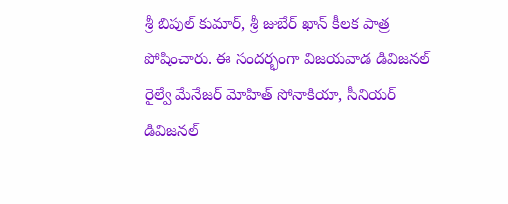శ్రీ బిపుల్ కుమార్, శ్రీ జుబేర్ ఖాన్ కీలక పాత్ర పోషించారు. ఈ సందర్భంగా విజయవాడ డివిజనల్ రైల్వే మేనేజర్ మోహిత్ సోనాకియా, సీనియర్ డివిజనల్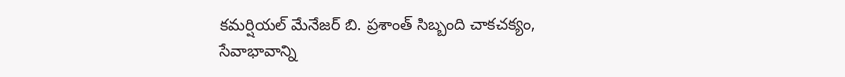కమర్షియల్ మేనేజర్ బి. ప్రశాంత్ సిబ్బంది చాకచక్యం, సేవాభావాన్ని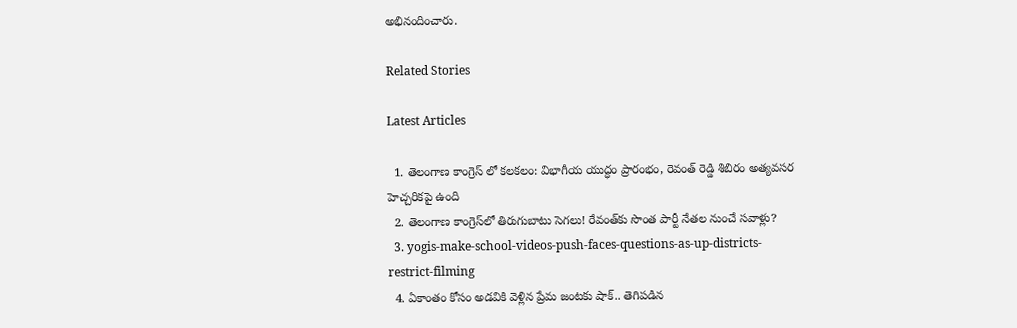అభినందించారు.

Related Stories

Latest Articles

  1. తెలంగాణ కాంగ్రెస్ లో కలకలం: విభాగీయ యుద్ధం ప్రారంభం, రెవంత్ రెడ్డి శిబిరం అత్యవసర హెచ్చరికపై ఉంది
  2. తెలంగాణ కాంగ్రెస్‌లో తిరుగుబాటు సెగలు! రేవంత్‌కు సొంత పార్టీ నేతల నుంచే సవాళ్లు?
  3. yogis-make-school-videos-push-faces-questions-as-up-districts-restrict-filming
  4. ఏకాంతం కోసం అడవికి వెళ్లిన ప్రేమ జంటకు షాక్.. తెగిపడిన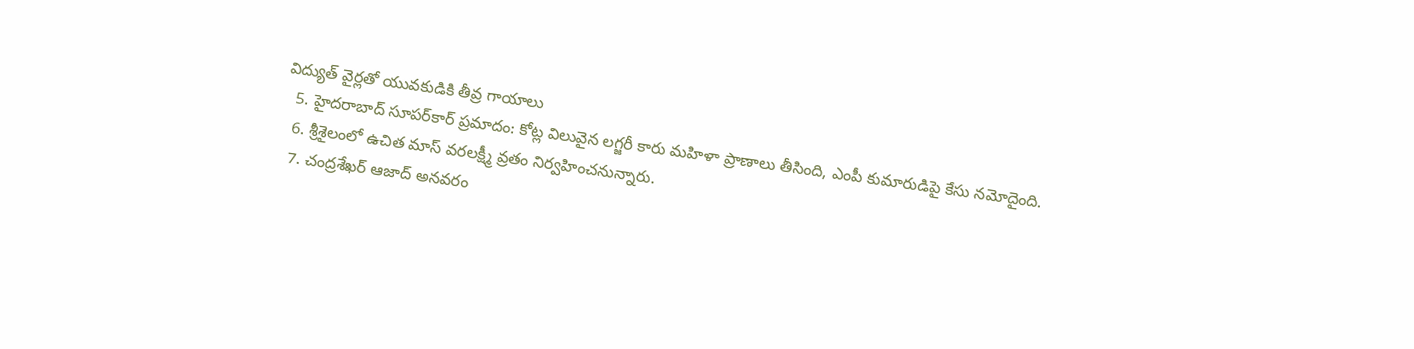విద్యుత్ వైర్లతో యువకుడికి తీవ్ర గాయాలు
  5. హైదరాబాద్ సూపర్‌కార్ ప్రమాదం: కోట్ల విలువైన లగ్జరీ కారు మహిళా ప్రాణాలు తీసింది, ఎంపీ కుమారుడిపై కేసు నమోదైంది.
  6. శ్రీశైలంలో ఉచిత మాస్ వరలక్ష్మీ వ్రతం నిర్వహించనున్నారు.
  7. చంద్రశేఖర్ ఆజాద్ అనవరం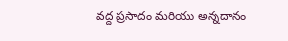వద్ద ప్రసాదం మరియు అన్నదానం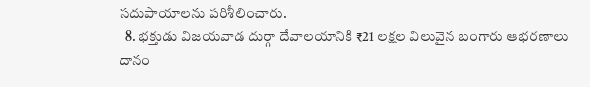సదుపాయాలను పరిశీలించారు.
  8. భక్తుడు విజయవాడ దుర్గా దేవాలయానికి ₹21 లక్షల విలువైన బంగారు ఆభరణాలు దానం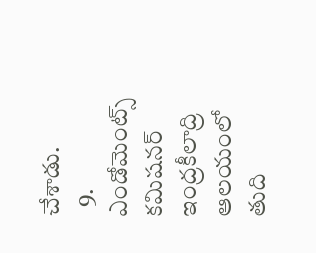చేశాడు.
  9. ఎండోమెంట్స్ కమిషనర్ ఇంద్రకీలాద్రి ఆలయంలో తుది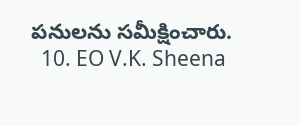పనులను సమీక్షించారు.
  10. EO V.K. Sheena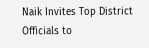Naik Invites Top District Officials to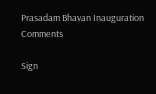Prasadam Bhavan Inauguration
Comments

Sign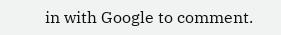in with Google to comment.